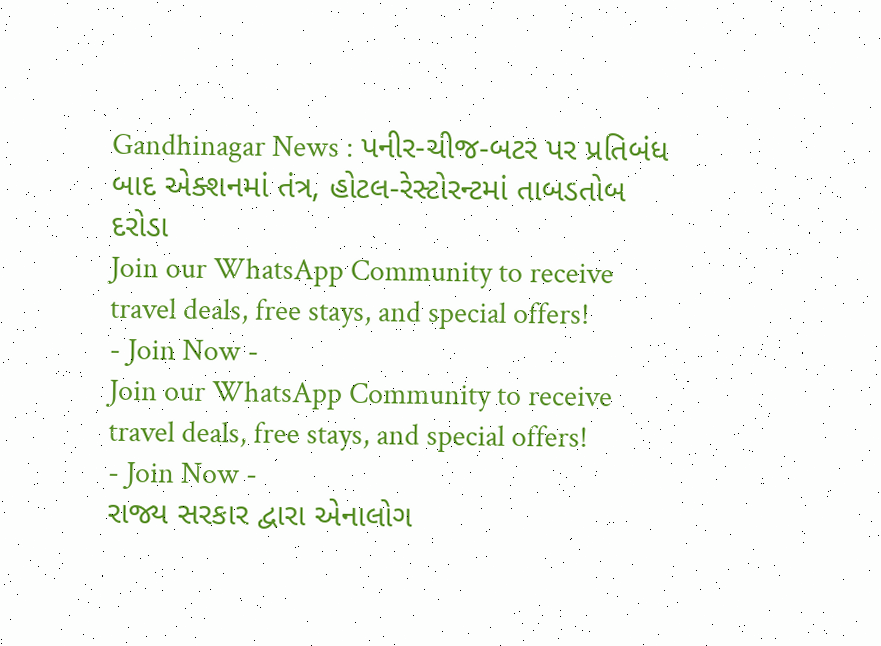Gandhinagar News : પનીર-ચીજ-બટર પર પ્રતિબંધ બાદ એક્શનમાં તંત્ર, હોટલ-રેસ્ટોરન્ટમાં તાબડતોબ દરોડા
Join our WhatsApp Community to receive travel deals, free stays, and special offers!
- Join Now -
Join our WhatsApp Community to receive travel deals, free stays, and special offers!
- Join Now -
રાજ્ય સરકાર દ્વારા એનાલોગ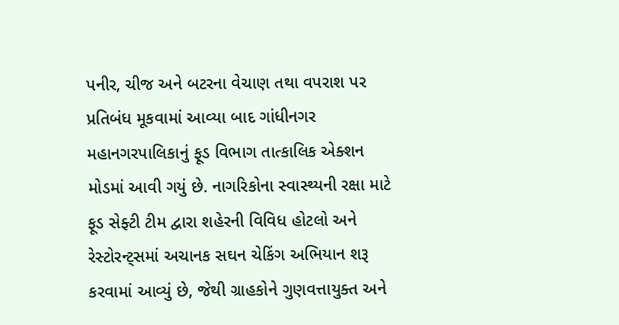પનીર, ચીજ અને બટરના વેચાણ તથા વપરાશ પર પ્રતિબંધ મૂકવામાં આવ્યા બાદ ગાંધીનગર મહાનગરપાલિકાનું ફૂડ વિભાગ તાત્કાલિક એક્શન મોડમાં આવી ગયું છે. નાગરિકોના સ્વાસ્થ્યની રક્ષા માટે ફૂડ સેફ્ટી ટીમ દ્વારા શહેરની વિવિધ હોટલો અને રેસ્ટોરન્ટ્સમાં અચાનક સઘન ચેકિંગ અભિયાન શરૂ કરવામાં આવ્યું છે, જેથી ગ્રાહકોને ગુણવત્તાયુક્ત અને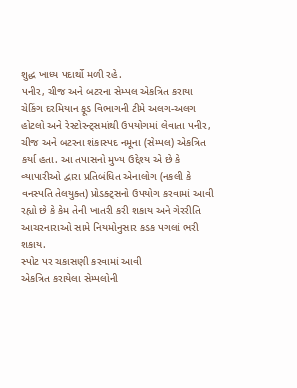શુદ્ધ ખાધ્ય પદાર્થો મળી રહે.
પનીર, ચીજ અને બટરના સેમ્પલ એકત્રિત કરાયા
ચેકિંગ દરમિયાન ફૂડ વિભાગની ટીમે અલગ-અલગ હોટલો અને રેસ્ટોરન્ટ્સમાંથી ઉપયોગમાં લેવાતા પનીર, ચીજ અને બટરના શંકાસ્પદ નમૂના (સેમ્પલ) એકત્રિત કર્યા હતા. આ તપાસનો મુખ્ય ઉદ્દેશ્ય એ છે કે વ્યાપારીઓ દ્વારા પ્રતિબંધિત એનાલોગ (નકલી કે વનસ્પતિ તેલયુક્ત) પ્રોડક્ટ્સનો ઉપયોગ કરવામાં આવી રહ્યો છે કે કેમ તેની ખાતરી કરી શકાય અને ગેરરીતિ આચરનારાઓ સામે નિયમોનુસાર કડક પગલાં ભરી શકાય.
સ્પોટ પર ચકાસણી કરવામાં આવી
એકત્રિત કરાયેલા સેમ્પલોની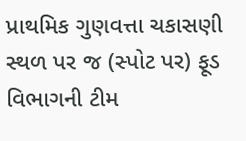પ્રાથમિક ગુણવત્તા ચકાસણી સ્થળ પર જ (સ્પોટ પર) ફૂડ વિભાગની ટીમ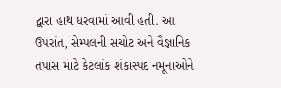દ્વારા હાથ ધરવામાં આવી હતી. આ ઉપરાંત, સેમ્પલની સચોટ અને વૈજ્ઞાનિક તપાસ માટે કેટલાંક શંકાસ્પદ નમૂનાઓને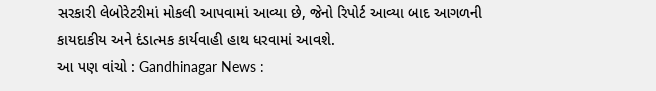સરકારી લેબોરેટરીમાં મોકલી આપવામાં આવ્યા છે, જેનો રિપોર્ટ આવ્યા બાદ આગળની કાયદાકીય અને દંડાત્મક કાર્યવાહી હાથ ધરવામાં આવશે.
આ પણ વાંચો : Gandhinagar News :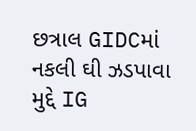છત્રાલ GIDCમાં નકલી ઘી ઝડપાવા મુદ્દે IG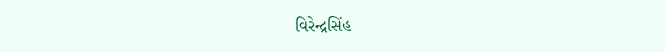વિરેન્દ્રસિંહ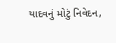યાદવનું મોટું નિવેદન,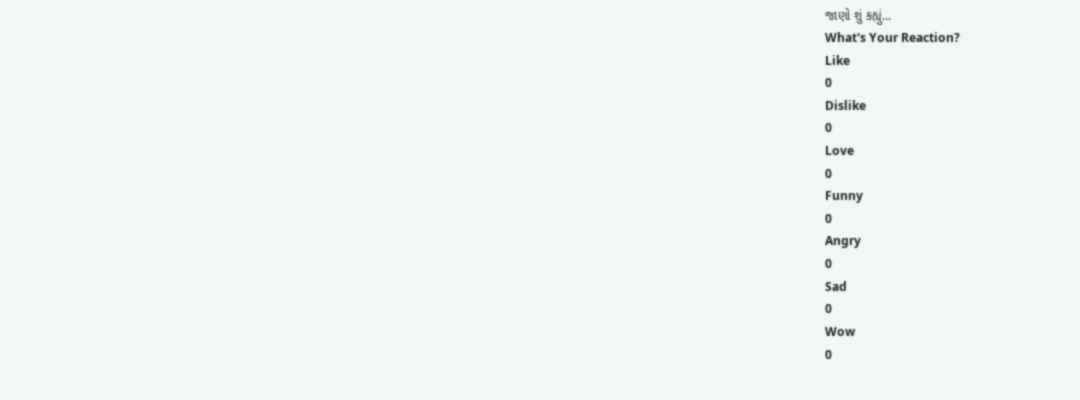જાણો શું કહ્યું...
What's Your Reaction?
Like
0
Dislike
0
Love
0
Funny
0
Angry
0
Sad
0
Wow
0